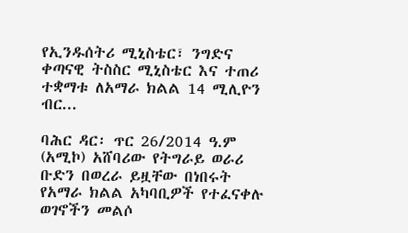የኢንዱሰትሪ ሚኒስቴር፣ ንግድና ቀጣናዊ ትስስር ሚኒስቴር እና ተጠሪ ተቋማቱ ለአማራ ክልል 14 ሚሊዮን ብር...

ባሕር ዳር፡ ጥር 26/2014 ዓ.ም (አሚኮ) አሸባሪው የትግራይ ወራሪ ቡድን በወረራ ይዟቸው በነበሩት የአማራ ክልል አካባቢዎች የተፈናቀሉ ወገኖችን መልሶ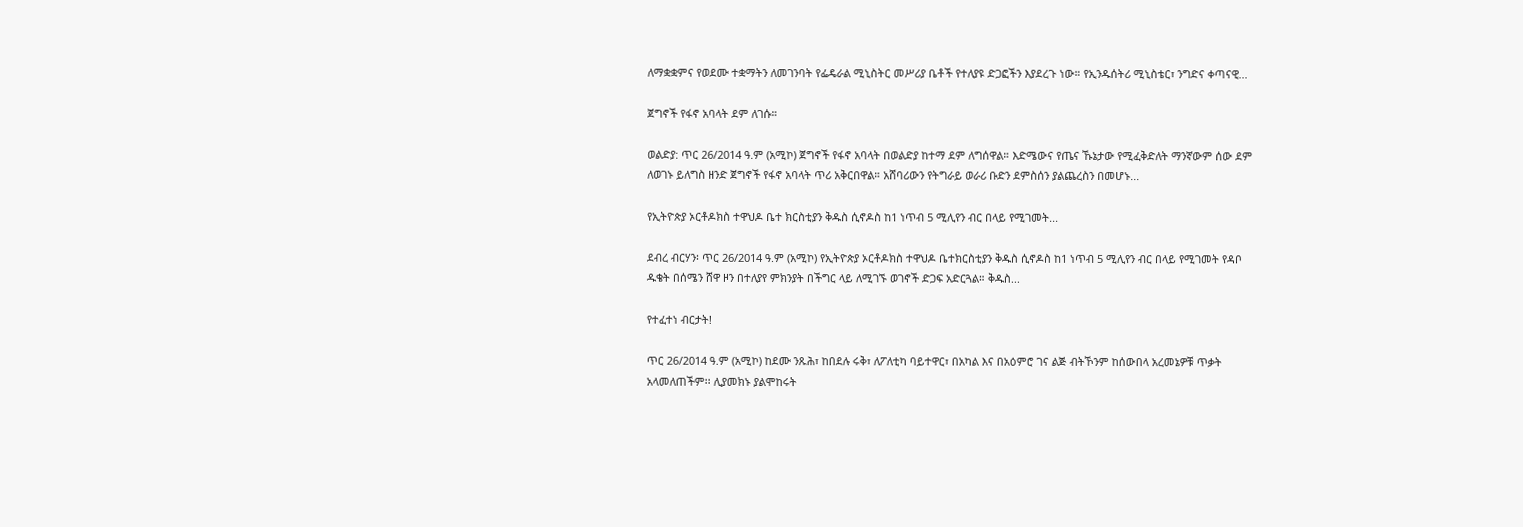ለማቋቋምና የወደሙ ተቋማትን ለመገንባት የፌዴራል ሚኒስትር መሥሪያ ቤቶች የተለያዩ ድጋፎችን እያደረጉ ነው። የኢንዱሰትሪ ሚኒስቴር፣ ንግድና ቀጣናዊ...

ጀግኖች የፋኖ አባላት ደም ለገሱ።

ወልድያ: ጥር 26/2014 ዓ.ም (አሚኮ) ጀግኖች የፋኖ አባላት በወልድያ ከተማ ደም ለግሰዋል። እድሜውና የጤና ኹኔታው የሚፈቅድለት ማንኛውም ሰው ደም ለወገኑ ይለግስ ዘንድ ጀግኖች የፋኖ አባላት ጥሪ አቅርበዋል። አሸባሪውን የትግራይ ወራሪ ቡድን ደምስሰን ያልጨረስን በመሆኑ...

የኢትዮጵያ ኦርቶዶክስ ተዋህዶ ቤተ ክርስቲያን ቅዱስ ሲኖዶስ ከ1 ነጥብ 5 ሚሊየን ብር በላይ የሚገመት...

ደብረ ብርሃን፡ ጥር 26/2014 ዓ.ም (አሚኮ) የኢትዮጵያ ኦርቶዶክስ ተዋህዶ ቤተክርስቲያን ቅዱስ ሲኖዶስ ከ1 ነጥብ 5 ሚሊየን ብር በላይ የሚገመት የዳቦ ዱቄት በሰሜን ሸዋ ዞን በተለያየ ምክንያት በችግር ላይ ለሚገኙ ወገኖች ድጋፍ አድርጓል። ቅዱስ...

የተፈተነ ብርታት!

ጥር 26/2014 ዓ.ም (አሚኮ) ከደሙ ንጹሕ፣ ከበደሉ ሩቅ፣ ለፖለቲካ ባይተዋር፣ በአካል እና በአዕምሮ ገና ልጅ ብትኾንም ከሰውበላ አረመኔዎቹ ጥቃት አላመለጠችም፡፡ ሊያመክኑ ያልሞከሩት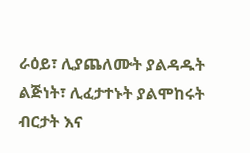ራዕይ፣ ሊያጨለሙት ያልዳዱት ልጅነት፣ ሊፈታተኑት ያልሞከሩት ብርታት እና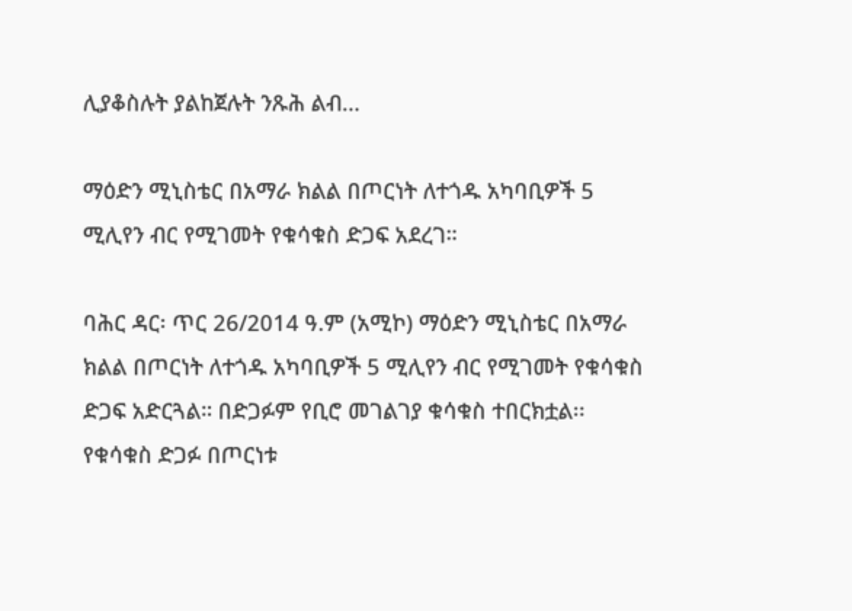ሊያቆስሉት ያልከጀሉት ንጹሕ ልብ...

ማዕድን ሚኒስቴር በአማራ ክልል በጦርነት ለተጎዱ አካባቢዎች 5 ሚሊየን ብር የሚገመት የቁሳቁስ ድጋፍ አደረገ።

ባሕር ዳር፡ ጥር 26/2014 ዓ.ም (አሚኮ) ማዕድን ሚኒስቴር በአማራ ክልል በጦርነት ለተጎዱ አካባቢዎች 5 ሚሊየን ብር የሚገመት የቁሳቁስ ድጋፍ አድርጓል። በድጋፉም የቢሮ መገልገያ ቁሳቁስ ተበርክቷል፡፡ የቁሳቁስ ድጋፉ በጦርነቱ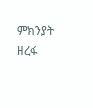ምክንያት ዘረፋ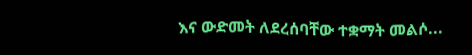እና ውድመት ለደረሰባቸው ተቋማት መልሶ...